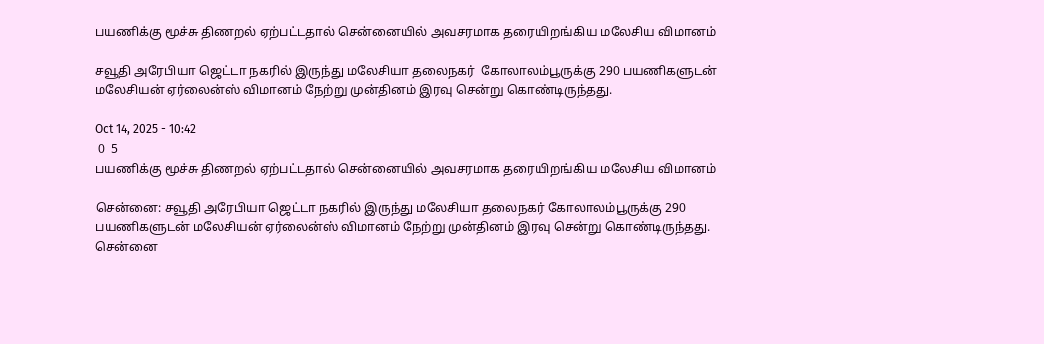பயணிக்கு மூச்சு திணறல் ஏற்பட்டதால் சென்னையில் அவசரமாக தரையிறங்கிய மலேசிய விமானம்

சவூதி அரேபியா ஜெட்டா நகரில் இருந்து மலேசியா தலைநகர்  கோலாலம்பூருக்கு 290 பயணிகளுடன் மலேசியன் ஏர்லைன்ஸ் விமானம் நேற்று முன்தினம் இரவு சென்று கொண்டிருந்தது.

Oct 14, 2025 - 10:42
 0  5
பயணிக்கு மூச்சு திணறல் ஏற்பட்டதால் சென்னையில் அவசரமாக தரையிறங்கிய மலேசிய விமானம்

சென்னை: சவூதி அரேபியா ஜெட்டா நகரில் இருந்து மலேசியா தலைநகர் கோலாலம்பூருக்கு 290 பயணிகளுடன் மலேசியன் ஏர்லைன்ஸ் விமானம் நேற்று முன்தினம் இரவு சென்று கொண்டிருந்தது. சென்னை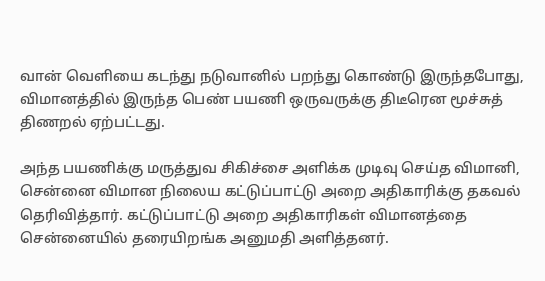வான் வெளியை கடந்து நடுவானில் பறந்து கொண்டு இருந்தபோது, விமானத்தில் இருந்த பெண் பயணி ஒருவருக்கு திடீரென மூச்சுத் திணறல் ஏற்பட்டது.

அந்த பயணிக்கு மருத்துவ சிகிச்சை அளிக்க முடிவு செய்த விமானி, சென்னை விமான நிலைய கட்டுப்பாட்டு அறை அதிகாரிக்கு தகவல் தெரிவித்தார். கட்டுப்பாட்டு அறை அதிகாரிகள் விமானத்தை சென்னையில் தரையிறங்க அனுமதி அளித்தனர்.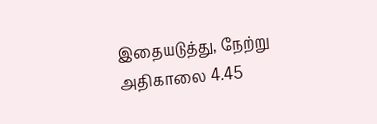இதையடுத்து, நேற்று அதிகாலை 4.45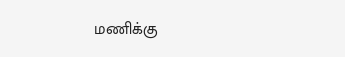மணிக்கு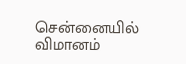சென்னையில் விமானம்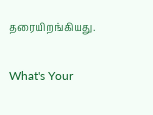தரையிறங்கியது.

What's Your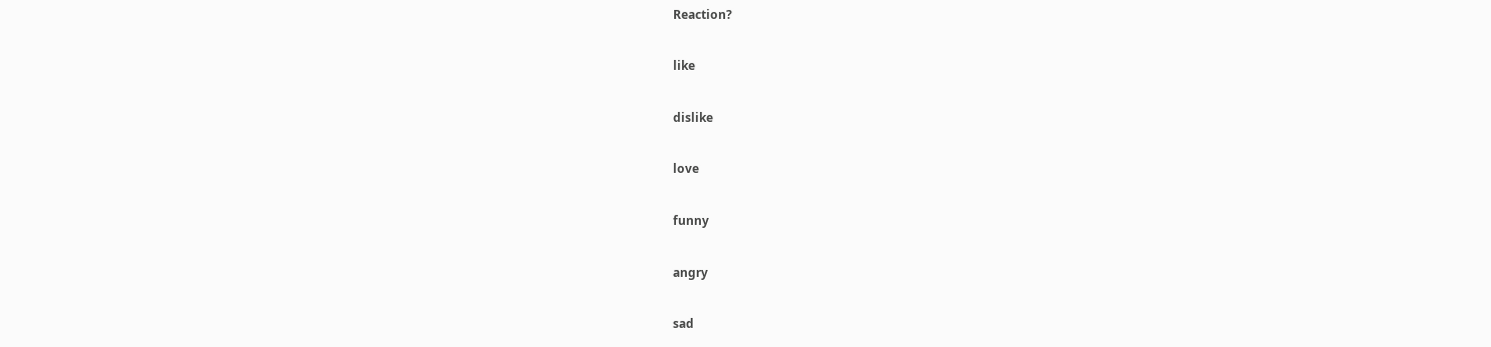Reaction?

like

dislike

love

funny

angry

sad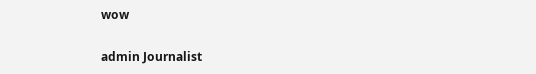wow

admin Journalist